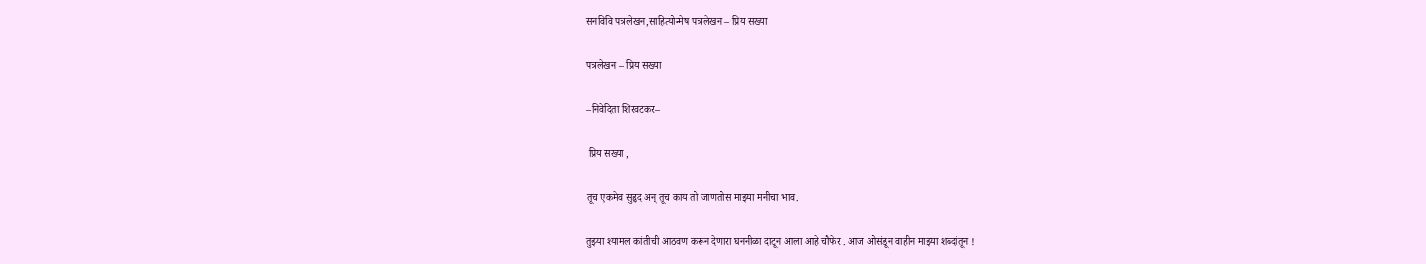सनविवि पत्रलेखन,साहित्योन्मेष पत्रलेखन – प्रिय सख्या

पत्रलेखन – प्रिय सख्या

–निवेदिता शिरवटकर–

 प्रिय सख्या ,

तूच एकमेव सुहृद अन् तूच काय तो जाणतोस माझ्या मनीचा भाव.

तुझ्या श्यामल कांतीची आठवण करून देणारा घननीळा दाटून आला आहे चौफेर . आज ओसंडून वाहीन माझ्या शब्दांतून !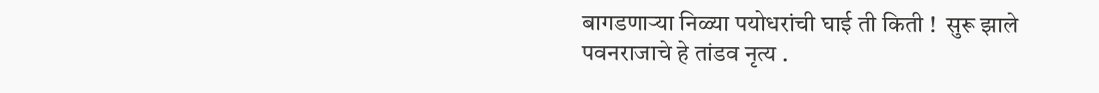बागडणाऱ्या निळ्या पयोधरांची घाई ती किती !  सुरू झाले पवनराजाचे हे तांडव नृत्य .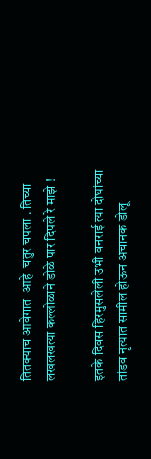तितक्याच आवेगात  आहे  चतुर चपला . तिच्या  लखलखत्या कल्लोळाने डोळे पार दिपले रे माझे !

इतके दिवस हिरमुसलेली उभी वनराई त्या दोघांच्या  तांडव नृत्यात सामील होऊन अचानक डोलू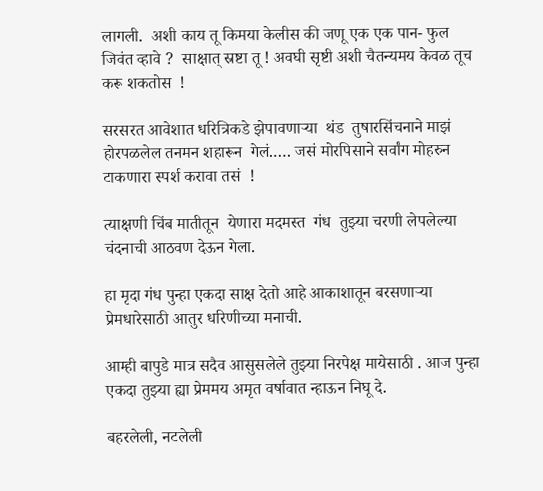लागली.  अशी काय तू किमया केलीस की जणू एक एक पान- फुल  जिवंत व्हावे ?  साक्षात् स्रष्टा तू ! अवघी सृष्टी अशी चैतन्यमय केवळ तूच करू शकतोस  !

सरसरत आवेशात धरित्रिकडे झेपावणाऱ्या  थंड  तुषारसिंचनाने माझं  होरपळलेल तनमन शहारून  गेलं.…. जसं मोरपिसाने सर्वांग मोहरुन टाकणारा स्पर्श करावा तसं  !

त्याक्षणी चिंब मातीतून  येणारा मदमस्त  गंध  तुझ्या चरणी लेपलेल्या चंदनाची आठवण देऊन गेला.

हा मृदा गंध पुन्हा एकदा साक्ष देतो आहे आकाशातून बरसणाऱ्या प्रेमधारेसाठी आतुर धरिणीच्या मनाची.

आम्ही बापुडे मात्र सदैव आसुसलेले तुझ्या निरपेक्ष मायेसाठी . आज पुन्हा एकदा तुझ्या ह्या प्रेममय अमृत वर्षावात न्हाऊन निघू दे.

बहरलेली, नटलेली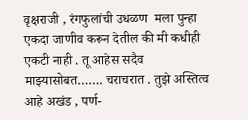वृक्षराजी , रंगफुलांची उधळण  मला पुन्हा एकदा जाणीव करून देतील की मी कधीही एकटी नाही . तू आहेस सदैव माझ्यासोबत……. चराचरात . तुझे अस्तित्व आहे अखंड , पर्ण-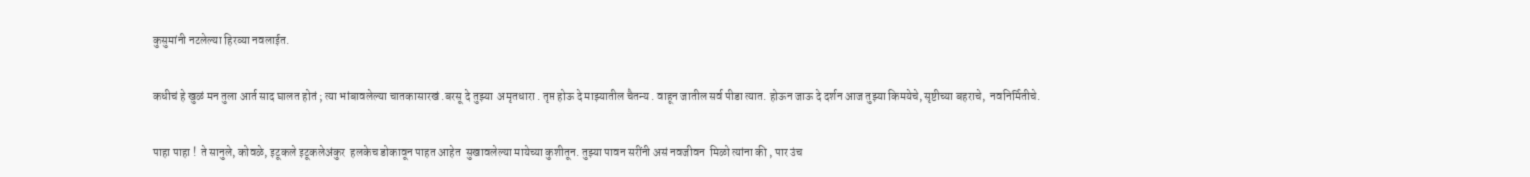कुसुमांनी नटलेल्या हिरव्या नवलाईत.

कधीचं हे खुळं मन तुला आर्त साद घालत होतं ; त्या भांबावलेल्या चातकासारखं .बरसू दे तुझ्या  अमृतधारा . तृप्त होऊ दे माझ्यातील चैतन्य . वाहून जातील सर्व पीडा त्यात. होऊन जाऊ दे दर्शन आज तुझ्या किमयेचे, सृष्टीच्या बहराचे,  नवनिर्मितीचे.

पाहा पाहा !  ते सानुले, कोवळे, इटूकले इटूकलेअंकुर  हलकेच डोकावून पाहत आहेत  सुखावलेल्या मायेच्या कुशीतून. तुझ्या पावन सरींनी असं नवजीवन  मिळो त्यांना की , पार उंच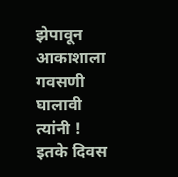झेपावून आकाशाला गवसणी घालावी त्यांनी !  इतके दिवस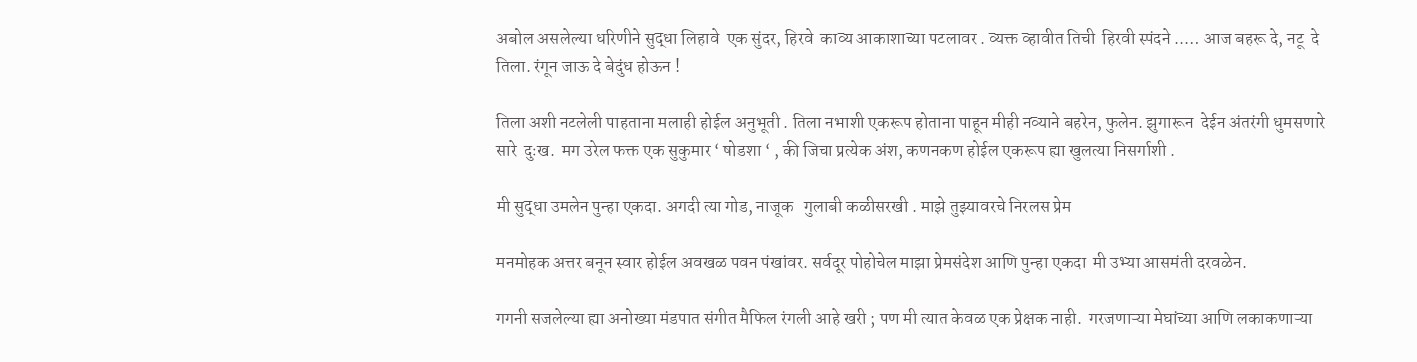अबोल असलेल्या धरिणीने सुद्धा लिहावे  एक सुंदर, हिरवे  काव्य आकाशाच्या पटलावर . व्यक्त व्हावीत तिची  हिरवी स्पंदने ..… आज बहरू दे, नटू  दे  तिला. रंगून जाऊ दे बेदुंध होऊन !

तिला अशी नटलेली पाहताना मलाही होईल अनुभूती . तिला नभाशी एकरूप होताना पाहून मीही नव्याने बहरेन, फुलेन. झुगारून  देईन अंतरंगी धुमसणारे सारे  दुःख.  मग उरेल फक्त एक सुकुमार ‘ षोडशा ‘ , की जिचा प्रत्येक अंश, कणनकण होईल एकरूप ह्या खुलत्या निसर्गाशी .

मी सुद्धा उमलेन पुन्हा एकदा. अगदी त्या गोड, नाजूक   गुलाबी कळीसरखी . माझे तुझ्यावरचे निरलस प्रेम

मनमोहक अत्तर बनून स्वार होईल अवखळ पवन पंखांवर. सर्वदूर पोहोचेल माझा प्रेमसंदेश आणि पुन्हा एकदा  मी उभ्या आसमंती दरवळेन.

गगनी सजलेल्या ह्या अनोख्या मंडपात संगीत मैफिल रंगली आहे खरी ; पण मी त्यात केवळ एक प्रेक्षक नाही.  गरजणाऱ्या मेघांच्या आणि लकाकणाऱ्या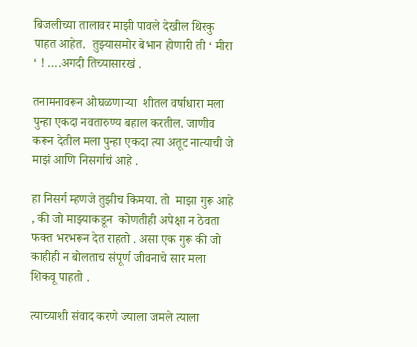बिजलीच्या तालावर माझी पावले देखील थिरकु पाहत आहेत.  तुझ्यासमोर बेभान होणारी ती ‘ मीरा ‘ ! ….अगदी तिच्यासारखं .

तनामनावरून ओघळणाऱ्या  शीतल वर्षाधारा मला पुन्हा एकदा नवतारुण्य बहाल करतील. जाणीव करून देतील मला पुन्हा एकदा त्या अतूट नात्याची जे माझं आणि निसर्गाचं आहे .

हा निसर्ग म्हणजे तुझीच किमया. तो  माझा गुरू आहे , की जो माझ्याकडून  कोणतीही अपेक्षा न ठेवता  फक्त भरभरून देत राहतो . असा एक गुरू की जो काहीही न बोलताच संपूर्ण जीवनाचे सार मला शिकवू पाहतो .

त्याच्याशी संवाद करणे ज्याला जमले त्याला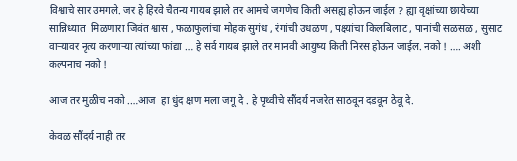विश्वाचे सार उमगले. जर हे हिरवे चैतन्य गायब झाले तर आमचे जगणेच किती असह्य होऊन जाईल ? ह्या वृक्षांच्या छायेच्या  सान्निध्यात  मिळणारा जिवंत श्वास , फळाफुलांचा मोहक सुगंध , रंगांची उधळण , पक्ष्यांचा किलबिलाट , पानांची सळसळ , सुसाट वाऱ्यावर नृत्य करणाऱ्या त्यांच्या फांद्या … हे सर्व गायब झाले तर मानवी आयुष्य किती निरस होऊन जाईल. नको ! …. अशी कल्पनाच नको !

आज तर मुळीच नको .…आज  हा धुंद क्षण मला जगू दे . हे पृथ्वीचे सौंदर्य नजरेत साठवून दडवून ठेवू दे.

केवळ सौंदर्य नाही तर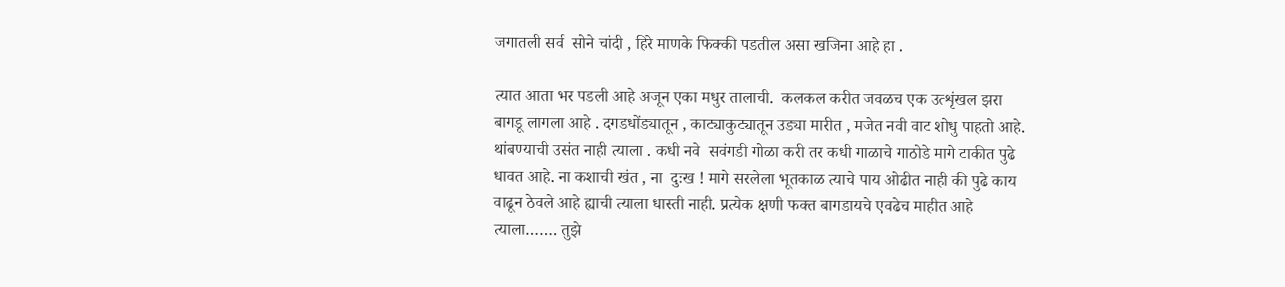जगातली सर्व  सोने चांदी , हिरे माणके फिक्की पडतील असा खजिना आहे हा .

त्यात आता भर पडली आहे अजून एका मधुर तालाची.  कलकल करीत जवळच एक उत्शृंखल झरा बागडू लागला आहे . दगडधोंड्यातून , काट्याकुट्यातून उड्या मारीत , मजेत नवी वाट शोधु पाहतो आहे. थांबण्याची उसंत नाही त्याला . कधी नवे  सवंगडी गोळा करी तर कधी गाळाचे गाठोडे मागे टाकीत पुढे धावत आहे. ना कशाची खंत , ना  दुःख ! मागे सरलेला भूतकाळ त्याचे पाय ओढीत नाही की पुढे काय वाढून ठेवले आहे ह्याची त्याला धास्ती नाही. प्रत्येक क्षणी फक्त बागडायचे एवढेच माहीत आहे त्याला……. तुझे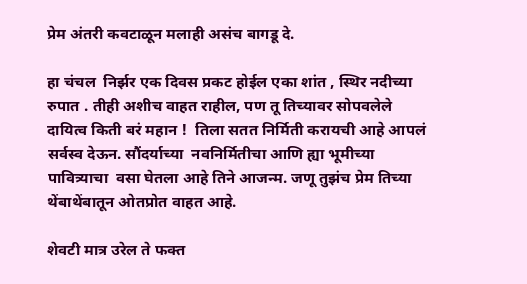प्रेम अंतरी कवटाळून मलाही असंच बागडू दे.

हा चंचल  निर्झर एक दिवस प्रकट होईल एका शांत , स्थिर नदीच्या रुपात . तीही अशीच वाहत राहील, पण तू तिच्यावर सोपवलेले  दायित्व किती बरं महान !  तिला सतत निर्मिती करायची आहे आपलं सर्वस्व देऊन. सौंदर्याच्या  नवनिर्मितीचा आणि ह्या भूमीच्या पावित्र्याचा  वसा घेतला आहे तिने आजन्म. जणू तुझंच प्रेम तिच्या थेंबाथेंबातून ओतप्रोत वाहत आहे.

शेवटी मात्र उरेल ते फक्त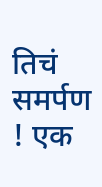तिचं समर्पण  ! एक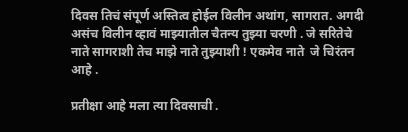दिवस तिचं संपूर्ण अस्तित्व होईल विलीन अथांग, सागरात. अगदी असंच विलीन व्हावं माझ्यातील चैतन्य तुझ्या चरणी . जे सरितेचे नाते सागराशी तेच माझे नाते तुझ्याशी ! एकमेव नाते  जे चिरंतन आहे .

प्रतीक्षा आहे मला त्या दिवसाची .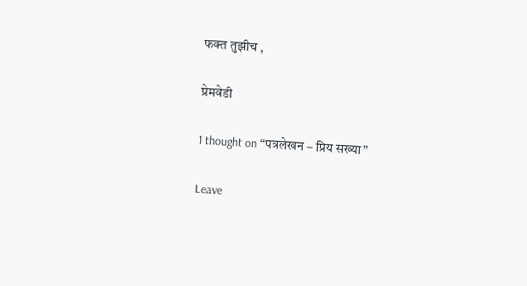फक्त तुझीच ,

प्रेमवेडी

1 thought on “पत्रलेखन – प्रिय सख्या”

Leave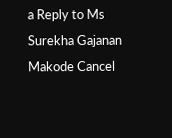a Reply to Ms Surekha Gajanan Makode Cancel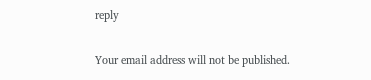reply

Your email address will not be published.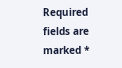Required fields are marked *